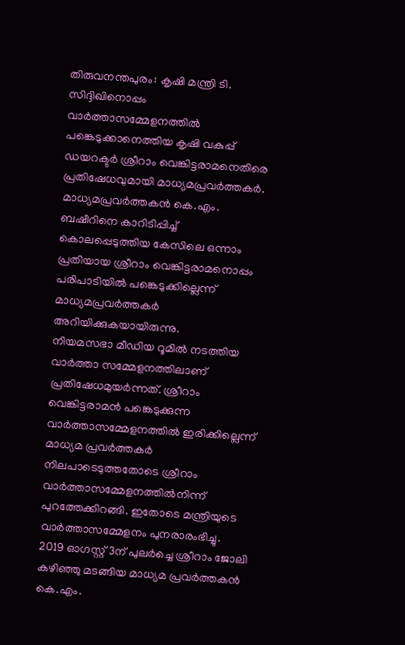തിരുവനന്തപുരം: കൃഷി മന്ത്രി ടി. സിദ്ദിഖിനൊപ്പം വാർത്താസമ്മേളനത്തിൽ പങ്കെടുക്കാനെത്തിയ കൃഷി വകുപ്പ് ഡയറക്ടർ ശ്രീറാം വെങ്കിട്ടരാമനെതിരെ പ്രതിഷേധവുമായി മാധ്യമപ്രവർത്തകർ. മാധ്യമപ്രവർത്തകൻ കെ.എം. ബഷീറിനെ കാറിടിപ്പിച്ച് കൊലപ്പെടുത്തിയ കേസിലെ ഒന്നാം പ്രതിയായ ശ്രീറാം വെങ്കിട്ടരാമനൊപ്പം പരിപാടിയിൽ പങ്കെടുക്കില്ലെന്ന് മാധ്യമപ്രവർത്തകർ അറിയിക്കുകയായിരുന്നു.
നിയമസഭാ മീഡിയ റൂമിൽ നടത്തിയ വാർത്താ സമ്മേളനത്തിലാണ് പ്രതിഷേധമുയർന്നത്. ശ്രീറാം വെങ്കിട്ടരാമൻ പങ്കെടുക്കുന്ന വാർത്താസമ്മേളനത്തിൽ ഇരിക്കില്ലെന്ന് മാധ്യമ പ്രവർത്തകർ നിലപാടെടുത്തതോടെ ശ്രീറാം വാർത്താസമ്മേളനത്തിൽനിന്ന് പുറത്തേക്കിറങ്ങി. ഇതോടെ മന്ത്രിയുടെ വാർത്താസമ്മേളനം പുനരാരംഭിച്ചു.
2019 ഓഗസ്റ്റ് 3ന് പുലർച്ചെ ശ്രീറാം ജോലി കഴിഞ്ഞു മടങ്ങിയ മാധ്യമ പ്രവർത്തകൻ കെ.എം.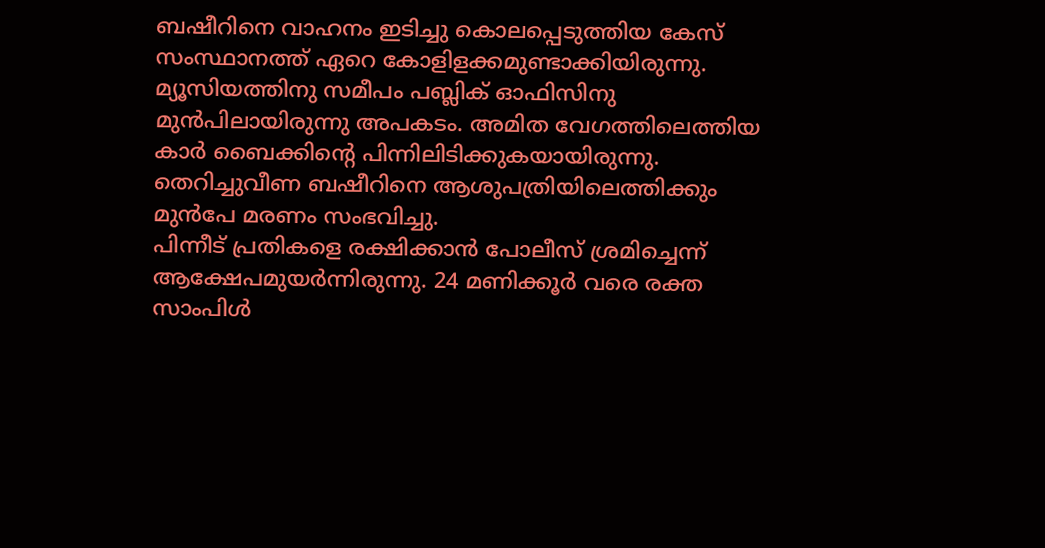ബഷീറിനെ വാഹനം ഇടിച്ചു കൊലപ്പെടുത്തിയ കേസ് സംസ്ഥാനത്ത് ഏറെ കോളിളക്കമുണ്ടാക്കിയിരുന്നു. മ്യൂസിയത്തിനു സമീപം പബ്ലിക് ഓഫിസിനു മുൻപിലായിരുന്നു അപകടം. അമിത വേഗത്തിലെത്തിയ കാർ ബൈക്കിന്റെ പിന്നിലിടിക്കുകയായിരുന്നു. തെറിച്ചുവീണ ബഷീറിനെ ആശുപത്രിയിലെത്തിക്കും മുൻപേ മരണം സംഭവിച്ചു.
പിന്നീട് പ്രതികളെ രക്ഷിക്കാൻ പോലീസ് ശ്രമിച്ചെന്ന് ആക്ഷേപമുയർന്നിരുന്നു. 24 മണിക്കൂർ വരെ രക്ത സാംപിൾ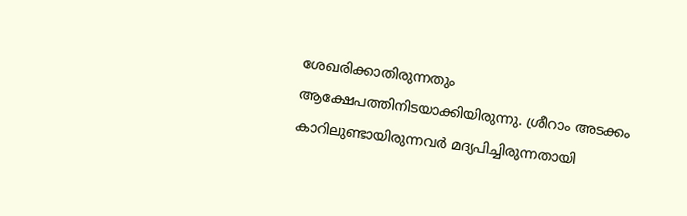ശേഖരിക്കാതിരുന്നതും ആക്ഷേപത്തിനിടയാക്കിയിരുന്നു. ശ്രീറാം അടക്കം കാറിലുണ്ടായിരുന്നവർ മദ്യപിച്ചിരുന്നതായി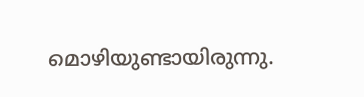മൊഴിയുണ്ടായിരുന്നു.